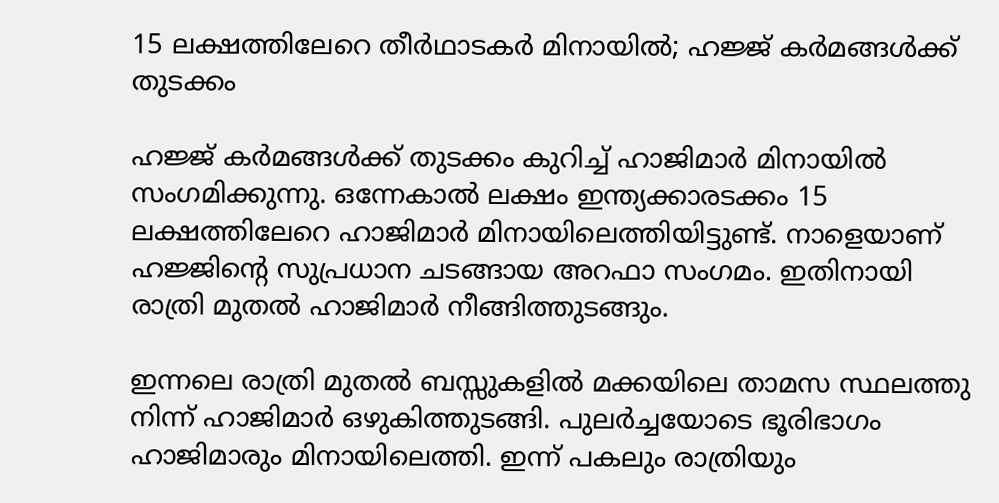15 ലക്ഷത്തിലേറെ തീർഥാടകർ മിനായിൽ; ഹജ്ജ് കർമങ്ങൾക്ക് തുടക്കം

ഹജ്ജ് കർമങ്ങൾക്ക് തുടക്കം കുറിച്ച് ഹാജിമാർ മിനായിൽ സംഗമിക്കുന്നു. ഒന്നേകാൽ ലക്ഷം ഇന്ത്യക്കാരടക്കം 15 ലക്ഷത്തിലേറെ ഹാജിമാർ മിനായിലെത്തിയിട്ടുണ്ട്. നാളെയാണ് ഹജ്ജിന്റെ സുപ്രധാന ചടങ്ങായ അറഫാ സംഗമം. ഇതിനായി രാത്രി മുതൽ ഹാജിമാർ നീങ്ങിത്തുടങ്ങും.

ഇന്നലെ രാത്രി മുതൽ ബസ്സുകളിൽ മക്കയിലെ താമസ സ്ഥലത്തു നിന്ന് ഹാജിമാർ ഒഴുകിത്തുടങ്ങി. പുലർച്ചയോടെ ഭൂരിഭാഗം ഹാജിമാരും മിനായിലെത്തി. ഇന്ന് പകലും രാത്രിയും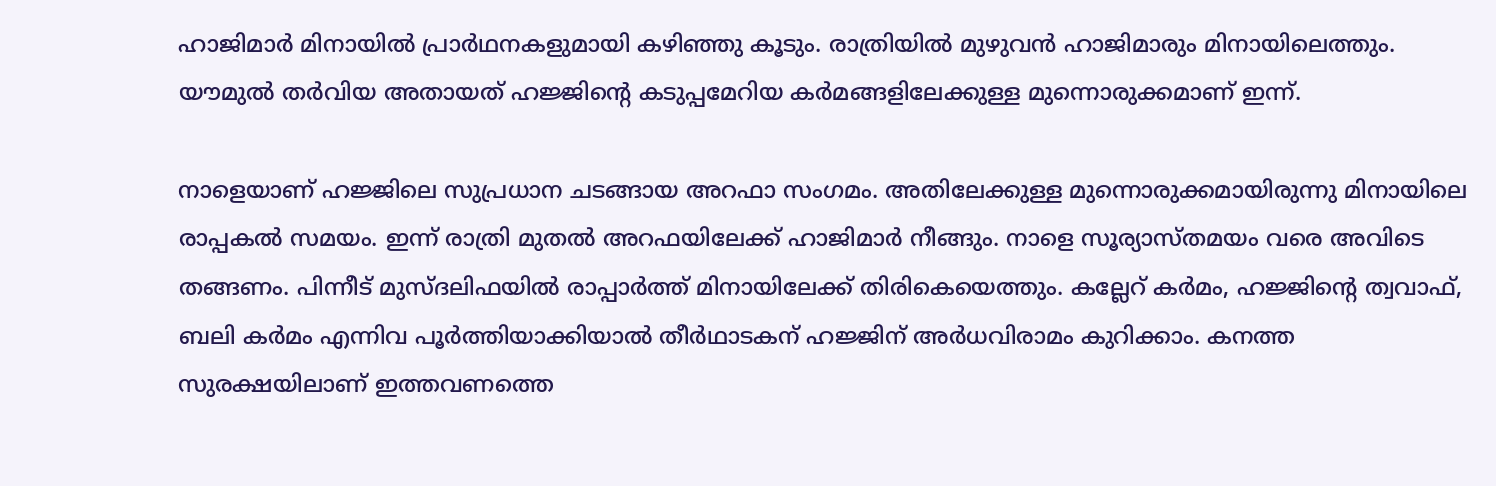ഹാജിമാർ മിനായിൽ പ്രാർഥനകളുമായി കഴിഞ്ഞു കൂടും. രാത്രിയിൽ മുഴുവൻ ഹാജിമാരും മിനായിലെത്തും. യൗമുൽ തർവിയ അതായത് ഹജ്ജിന്റെ കടുപ്പമേറിയ കർമങ്ങളിലേക്കുള്ള മുന്നൊരുക്കമാണ് ഇന്ന്.

നാളെയാണ് ഹജ്ജിലെ സുപ്രധാന ചടങ്ങായ അറഫാ സംഗമം. അതിലേക്കുള്ള മുന്നൊരുക്കമായിരുന്നു മിനായിലെ രാപ്പകൽ സമയം. ഇന്ന് രാത്രി മുതൽ അറഫയിലേക്ക് ഹാജിമാർ നീങ്ങും. നാളെ സൂര്യാസ്തമയം വരെ അവിടെ തങ്ങണം. പിന്നീട് മുസ്ദലിഫയിൽ രാപ്പാർത്ത് മിനായിലേക്ക് തിരികെയെത്തും. കല്ലേറ് കർമം, ഹജ്ജിന്റെ ത്വവാഫ്, ബലി കർമം എന്നിവ പൂർത്തിയാക്കിയാൽ തീർഥാടകന് ഹജ്ജിന് അർധവിരാമം കുറിക്കാം. കനത്ത സുരക്ഷയിലാണ് ഇത്തവണത്തെ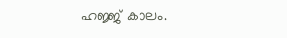ഹജ്ജ് കാലം.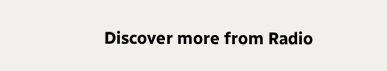Discover more from Radio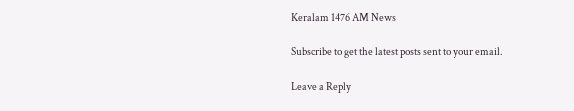Keralam 1476 AM News

Subscribe to get the latest posts sent to your email.

Leave a Reply